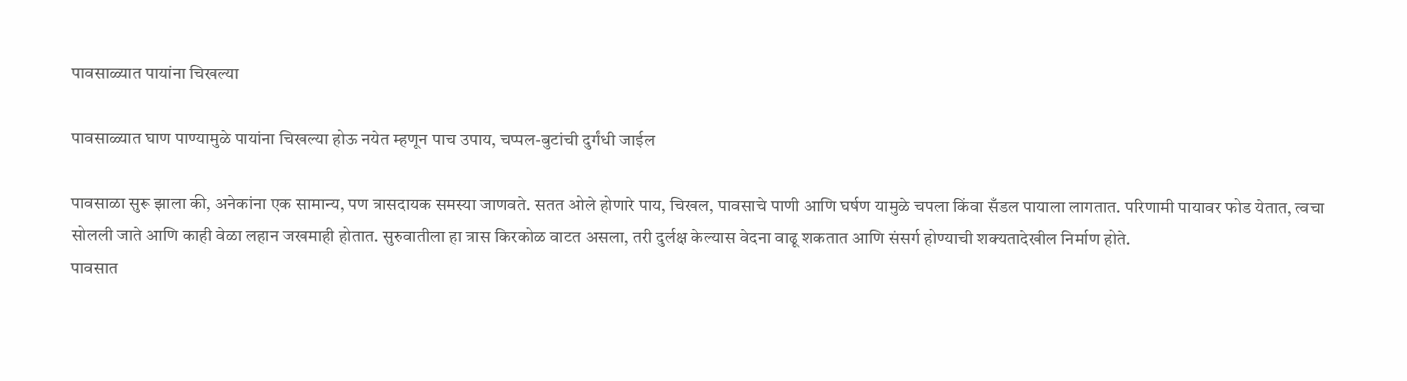पावसाळ्यात पायांना चिखल्या

पावसाळ्यात घाण पाण्यामुळे पायांना चिखल्या होऊ नयेत म्हणून पाच उपाय, चप्पल-बुटांची दुर्गंधी जाईल

पावसाळा सुरू झाला की, अनेकांना एक सामान्य, पण त्रासदायक समस्या जाणवते. सतत ओले होणारे पाय, चिखल, पावसाचे पाणी आणि घर्षण यामुळे चपला किंवा सँडल पायाला लागतात. परिणामी पायावर फोड येतात, त्वचा सोलली जाते आणि काही वेळा लहान जखमाही होतात. सुरुवातीला हा त्रास किरकोळ वाटत असला, तरी दुर्लक्ष केल्यास वेदना वाढू शकतात आणि संसर्ग होण्याची शक्यतादेखील निर्माण होते.
पावसात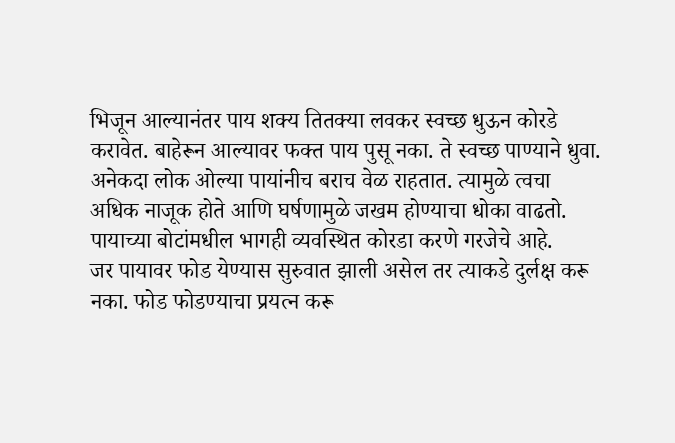भिजून आल्यानंतर पाय शक्य तितक्या लवकर स्वच्छ धुऊन कोरडे करावेत. बाहेरून आल्यावर फक्त पाय पुसू नका. ते स्वच्छ पाण्याने धुवा. अनेकदा लोक ओल्या पायांनीच बराच वेळ राहतात. त्यामुळे त्वचा अधिक नाजूक होते आणि घर्षणामुळे जखम होण्याचा धोका वाढतो. पायाच्या बोटांमधील भागही व्यवस्थित कोरडा करणे गरजेचे आहे.
जर पायावर फोड येण्यास सुरुवात झाली असेल तर त्याकडे दुर्लक्ष करू नका. फोड फोडण्याचा प्रयत्न करू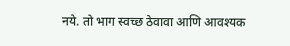नये. तो भाग स्वच्छ ठेवावा आणि आवश्यक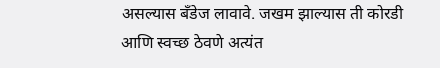असल्यास बँडेज लावावे. जखम झाल्यास ती कोरडी आणि स्वच्छ ठेवणे अत्यंत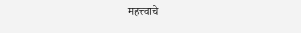महत्त्वाचे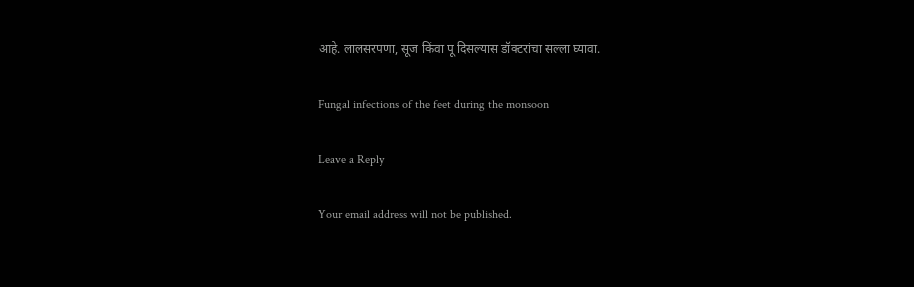आहे. लालसरपणा, सूज किंवा पू दिसल्यास डॉक्टरांचा सल्ला घ्यावा.

Fungal infections of the feet during the monsoon

Leave a Reply

Your email address will not be published.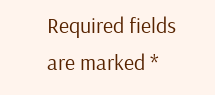Required fields are marked *